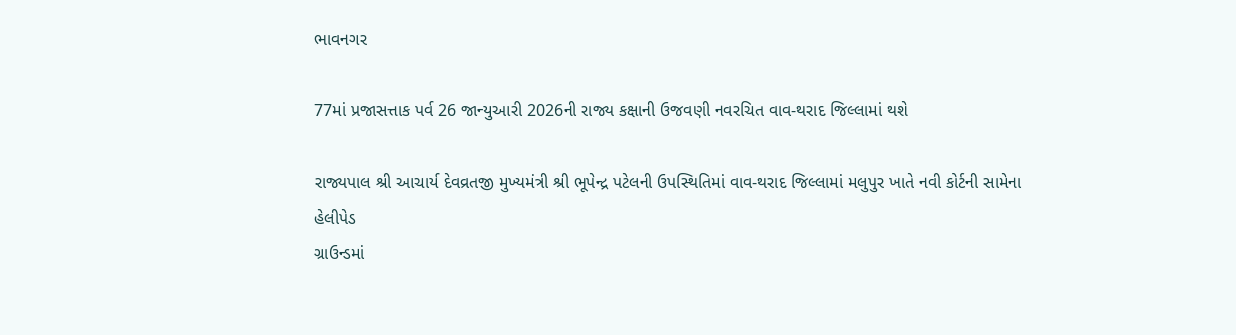ભાવનગર

77માં પ્રજાસત્તાક પર્વ 26 જાન્યુઆરી 2026ની રાજ્ય કક્ષાની ઉજવણી નવરચિત વાવ-થરાદ જિલ્લામાં થશે

રાજ્યપાલ શ્રી આચાર્ય દેવવ્રતજી મુખ્યમંત્રી શ્રી ભૂપેન્દ્ર પટેલની ઉપસ્થિતિમાં વાવ-થરાદ જિલ્લામાં મલુપુર ખાતે નવી કોર્ટની સામેના હેલીપેડ
ગ્રાઉન્ડમાં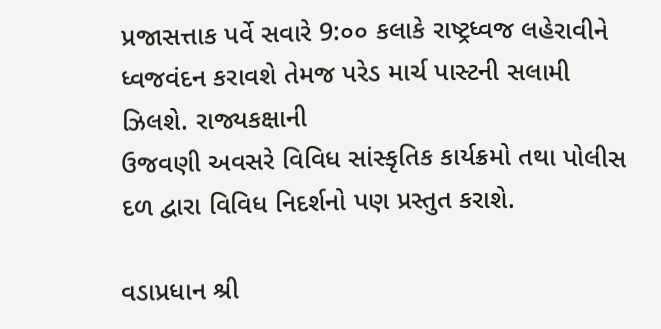પ્રજાસત્તાક પર્વે સવારે 9:૦૦ કલાકે રાષ્ટ્રધ્વજ લહેરાવીને ધ્વજવંદન કરાવશે તેમજ પરેડ માર્ચ પાસ્ટની સલામી ઝિલશે. રાજ્યકક્ષાની
ઉજવણી અવસરે વિવિધ સાંસ્કૃતિક કાર્યક્રમો તથા પોલીસ દળ દ્વારા વિવિધ નિદર્શનો પણ પ્રસ્તુત કરાશે.

વડાપ્રધાન શ્રી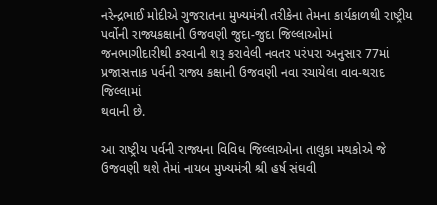નરેન્દ્રભાઈ મોદીએ ગુજરાતના મુખ્યમંત્રી તરીકેના તેમના કાર્યકાળથી રાષ્ટ્રીય પર્વોની રાજ્યકક્ષાની ઉજવણી જુદા-જુદા જિલ્લાઓમાં
જનભાગીદારીથી કરવાની શરૂ કરાવેલી નવતર પરંપરા અનુસાર 77માં પ્રજાસત્તાક પર્વની રાજ્ય કક્ષાની ઉજવણી નવા રચાયેલા વાવ-થરાદ જિલ્લામાં
થવાની છે.

આ રાષ્ટ્રીય પર્વની રાજ્યના વિવિધ જિલ્લાઓના તાલુકા મથકોએ જે ઉજવણી થશે તેમાં નાયબ મુખ્યમંત્રી શ્રી હર્ષ સંઘવી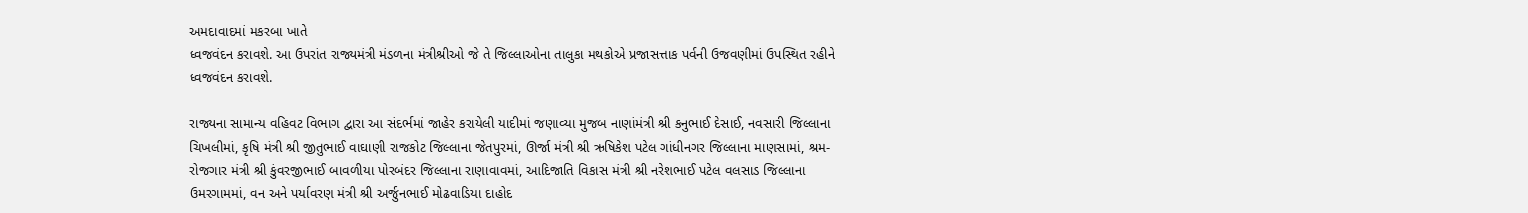અમદાવાદમાં મકરબા ખાતે
ધ્વજવંદન કરાવશે. આ ઉપરાંત રાજ્યમંત્રી મંડળના મંત્રીશ્રીઓ જે તે જિલ્લાઓના તાલુકા મથકોએ પ્રજાસત્તાક પર્વની ઉજવણીમાં ઉપસ્થિત રહીને
ધ્વજવંદન કરાવશે.

રાજ્યના સામાન્ય વહિવટ વિભાગ દ્વારા આ સંદર્ભમાં જાહેર કરાયેલી યાદીમાં જણાવ્યા મુજબ નાણાંમંત્રી શ્રી કનુભાઈ દેસાઈ, નવસારી જિલ્લાના
ચિખલીમાં, કૃષિ મંત્રી શ્રી જીતુભાઈ વાઘાણી રાજકોટ જિલ્લાના જેતપુરમાં, ઊર્જા મંત્રી શ્રી ઋષિકેશ પટેલ ગાંધીનગર જિલ્લાના માણસામાં, શ્રમ-
રોજગાર મંત્રી શ્રી કુંવરજીભાઈ બાવળીયા પોરબંદર જિલ્લાના રાણાવાવમાં, આદિજાતિ વિકાસ મંત્રી શ્રી નરેશભાઈ પટેલ વલસાડ જિલ્લાના
ઉમરગામમાં, વન અને પર્યાવરણ મંત્રી શ્રી અર્જુનભાઈ મોઢવાડિયા દાહોદ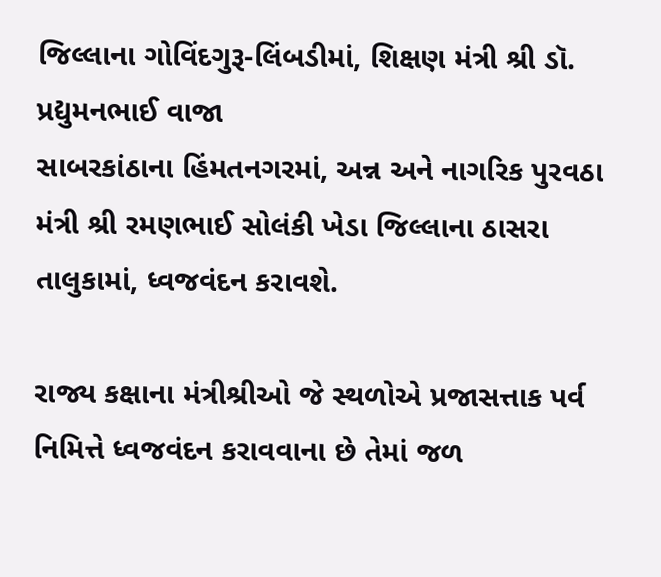જિલ્લાના ગોવિંદગુરૂ-લિંબડીમાં, શિક્ષણ મંત્રી શ્રી ડૉ. પ્રદ્યુમનભાઈ વાજા
સાબરકાંઠાના હિંમતનગરમાં, અન્ન અને નાગરિક પુરવઠા મંત્રી શ્રી રમણભાઈ સોલંકી ખેડા જિલ્લાના ઠાસરા તાલુકામાં, ધ્વજવંદન કરાવશે.

રાજ્ય કક્ષાના મંત્રીશ્રીઓ જે સ્થળોએ પ્રજાસત્તાક પર્વ નિમિત્તે ધ્વજવંદન કરાવવાના છે તેમાં જળ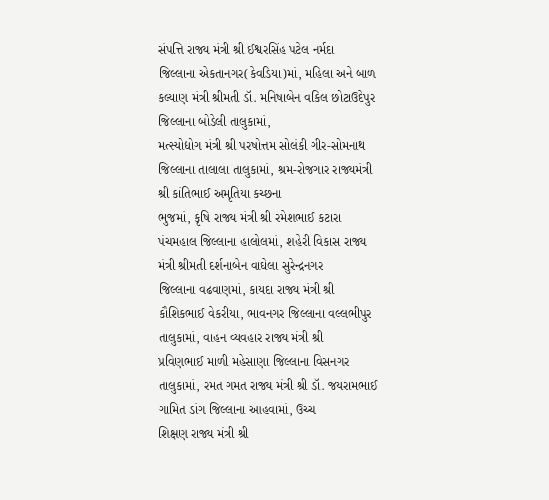સંપત્તિ રાજ્ય મંત્રી શ્રી ઈશ્વરસિંહ પટેલ નર્મદા
જિલ્લાના એકતાનગર(કેવડિયા)માં, મહિલા અને બાળ કલ્યાણ મંત્રી શ્રીમતી ડૉ. મનિષાબેન વકિલ છોટાઉદેપુર જિલ્લાના બોડેલી તાલુકામાં,
મત્સ્યોદ્યોગ મંત્રી શ્રી પરષોત્તમ સોલંકી ગીર-સોમનાથ જિલ્લાના તાલાલા તાલુકામાં, શ્રમ-રોજગાર રાજ્યમંત્રી શ્રી કાંતિભાઈ અમૃતિયા કચ્છના
ભુજમાં, કૃષિ રાજ્ય મંત્રી શ્રી રમેશભાઈ કટારા પંચમહાલ જિલ્લાના હાલોલમાં, શહેરી વિકાસ રાજ્ય મંત્રી શ્રીમતી દર્શનાબેન વાઘેલા સુરેન્દ્રનગર
જિલ્લાના વઢવાણમાં, કાયદા રાજ્ય મંત્રી શ્રી કૌશિકભાઈ વેકરીયા, ભાવનગર જિલ્લાના વલ્લભીપુર તાલુકામાં, વાહન વ્યવહાર રાજ્ય મંત્રી શ્રી
પ્રવિણભાઈ માળી મહેસાણા જિલ્લાના વિસનગર તાલુકામાં, રમત ગમત રાજ્ય મંત્રી શ્રી ડૉ. જયરામભાઈ ગામિત ડાંગ જિલ્લાના આહવામાં, ઉચ્ચ
શિક્ષણ રાજ્ય મંત્રી શ્રી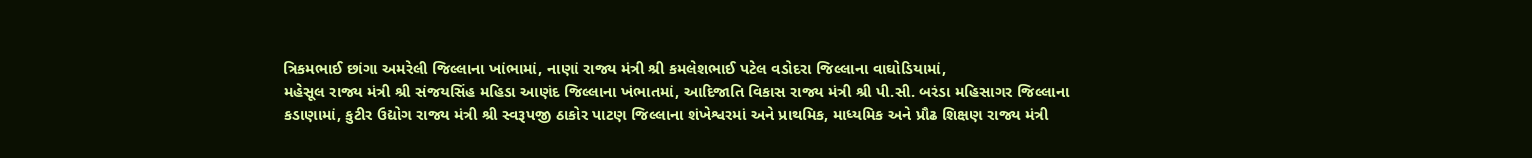ત્રિકમભાઈ છાંગા અમરેલી જિલ્લાના ખાંભામાં, નાણાં રાજ્ય મંત્રી શ્રી કમલેશભાઈ પટેલ વડોદરા જિલ્લાના વાઘોડિયામાં,
મહેસૂલ રાજ્ય મંત્રી શ્રી સંજયસિંહ મહિડા આણંદ જિલ્લાના ખંભાતમાં, આદિજાતિ વિકાસ રાજ્ય મંત્રી શ્રી પી.સી. બરંડા મહિસાગર જિલ્લાના
કડાણામાં, કુટીર ઉદ્યોગ રાજ્ય મંત્રી શ્રી સ્વરૂપજી ઠાકોર પાટણ જિલ્લાના શંખેશ્વરમાં અને પ્રાથમિક, માધ્યમિક અને પ્રૌઢ શિક્ષણ રાજ્ય મંત્રી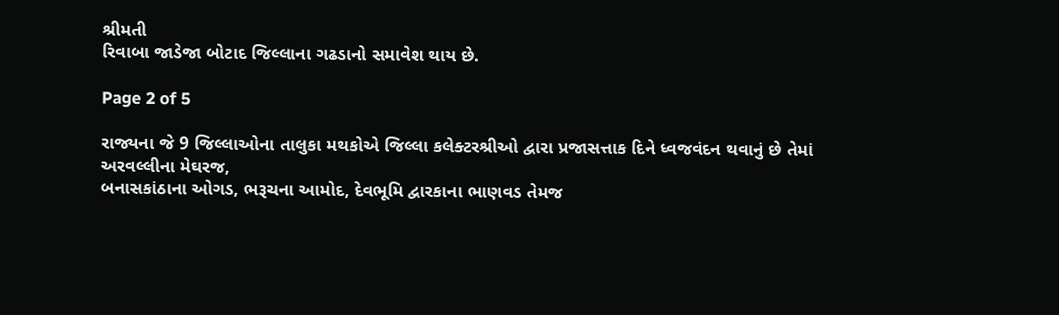શ્રીમતી
રિવાબા જાડેજા બોટાદ જિલ્લાના ગઢડાનો સમાવેશ થાય છે.

Page 2 of 5

રાજ્યના જે 9 જિલ્લાઓના તાલુકા મથકોએ જિલ્લા કલેક્ટરશ્રીઓ દ્વારા પ્રજાસત્તાક દિને ધ્વજવંદન થવાનું છે તેમાં અરવલ્લીના મેઘરજ,
બનાસકાંઠાના ઓગડ, ભરૂચના આમોદ, દેવભૂમિ દ્વારકાના ભાણવડ તેમજ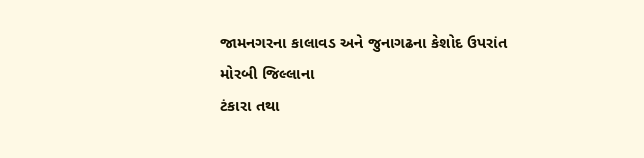જામનગરના કાલાવડ અને જુનાગઢના કેશોદ ઉપરાંત મોરબી જિલ્લાના
ટંકારા તથા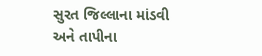સુરત જિલ્લાના માંડવી અને તાપીના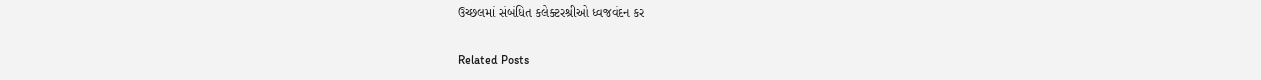ઉચ્છલમાં સંબંધિત કલેક્ટરશ્રીઓ ધ્વજવંદન કર

Related Posts